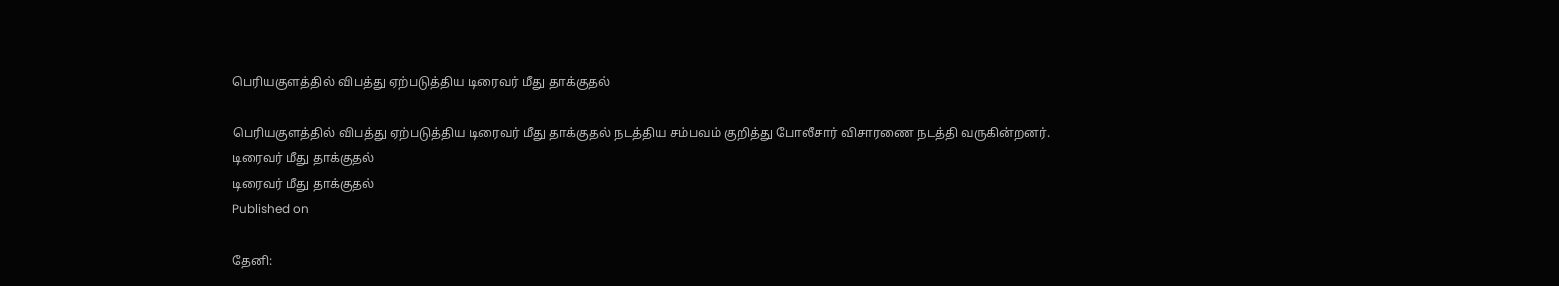பெரியகுளத்தில் விபத்து ஏற்படுத்திய டிரைவர் மீது தாக்குதல்

பெரியகுளத்தில் விபத்து ஏற்படுத்திய டிரைவர் மீது தாக்குதல் நடத்திய சம்பவம் குறித்து போலீசார் விசாரணை நடத்தி வருகின்றனர்.
டிரைவர் மீது தாக்குதல்
டிரைவர் மீது தாக்குதல்
Published on

தேனி: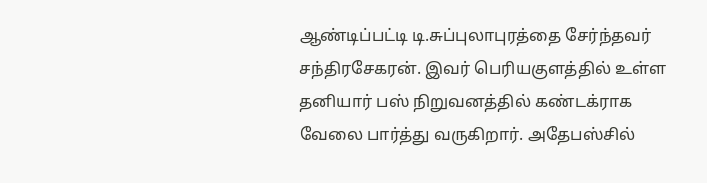ஆண்டிப்பட்டி டி.சுப்புலாபுரத்தை சேர்ந்தவர் சந்திரசேகரன். இவர் பெரியகுளத்தில் உள்ள தனியார் பஸ் நிறுவனத்தில் கண்டக்ராக வேலை பார்த்து வருகிறார். அதேபஸ்சில்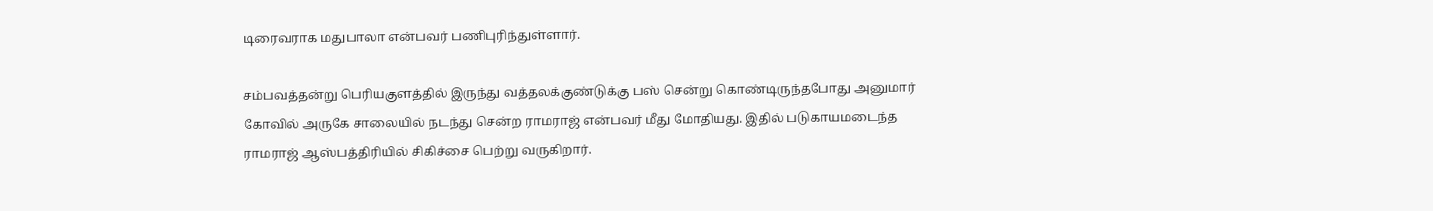டிரைவராக மதுபாலா என்பவர் பணிபுரிந்துள்ளார்.

சம்பவத்தன்று பெரியகுளத்தில் இருந்து வத்தலக்குண்டுக்கு பஸ் சென்று கொண்டிருந்தபோது அனுமார் கோவில் அருகே சாலையில் நடந்து சென்ற ராமராஜ் என்பவர் மீது மோதியது. இதில் படுகாயமடைந்த ராமராஜ் ஆஸ்பத்திரியில் சிகிச்சை பெற்று வருகிறார்.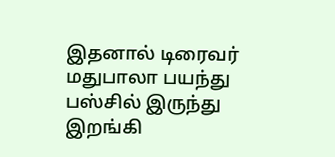இதனால் டிரைவர் மதுபாலா பயந்து பஸ்சில் இருந்து இறங்கி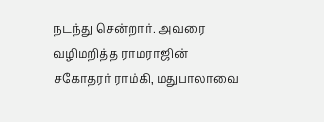நடந்து சென்றார். அவரை வழிமறித்த ராமராஜின் சகோதரர் ராம்கி, மதுபாலாவை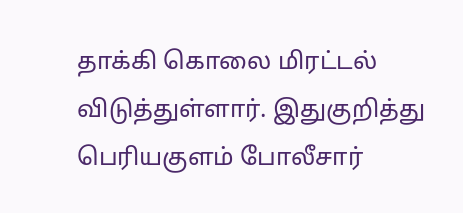தாக்கி கொலை மிரட்டல் விடுத்துள்ளார். இதுகுறித்து பெரியகுளம் போலீசார்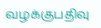வழக்குபதிவு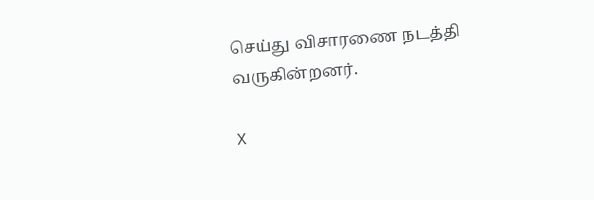செய்து விசாரணை நடத்தி வருகின்றனர்.

X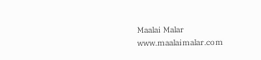Maalai Malar
www.maalaimalar.com